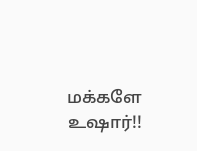மக்களே உஷார்!!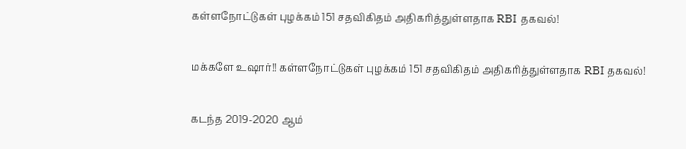கள்ளநோட்டுகள் புழக்கம் 151 சதவிகிதம் அதிகரித்துள்ளதாக RBI தகவல்!

மக்களே உஷார்!! கள்ளநோட்டுகள் புழக்கம் 151 சதவிகிதம் அதிகரித்துள்ளதாக RBI தகவல்!

கடந்த 2019-2020 ஆம்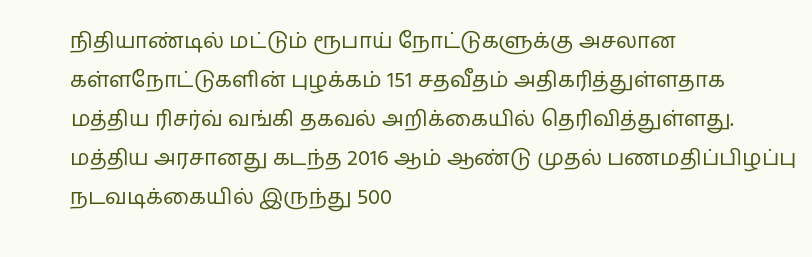நிதியாண்டில் மட்டும் ரூபாய் நோட்டுகளுக்கு அசலான கள்ளநோட்டுகளின் புழக்கம் 151 சதவீதம் அதிகரித்துள்ளதாக மத்திய ரிசர்வ் வங்கி தகவல் அறிக்கையில் தெரிவித்துள்ளது. மத்திய அரசானது கடந்த 2016 ஆம் ஆண்டு முதல் பணமதிப்பிழப்பு நடவடிக்கையில் இருந்து 500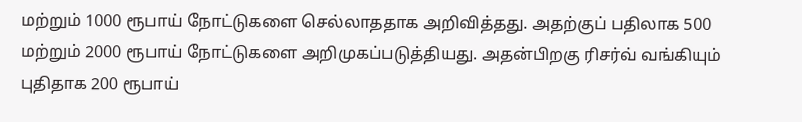மற்றும் 1000 ரூபாய் நோட்டுகளை செல்லாததாக அறிவித்தது. அதற்குப் பதிலாக 500 மற்றும் 2000 ரூபாய் நோட்டுகளை அறிமுகப்படுத்தியது. அதன்பிறகு ரிசர்வ் வங்கியும் புதிதாக 200 ரூபாய்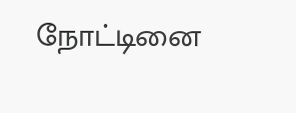நோட்டினை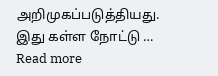அறிமுகப்படுத்தியது. இது கள்ள நோட்டு … Read more